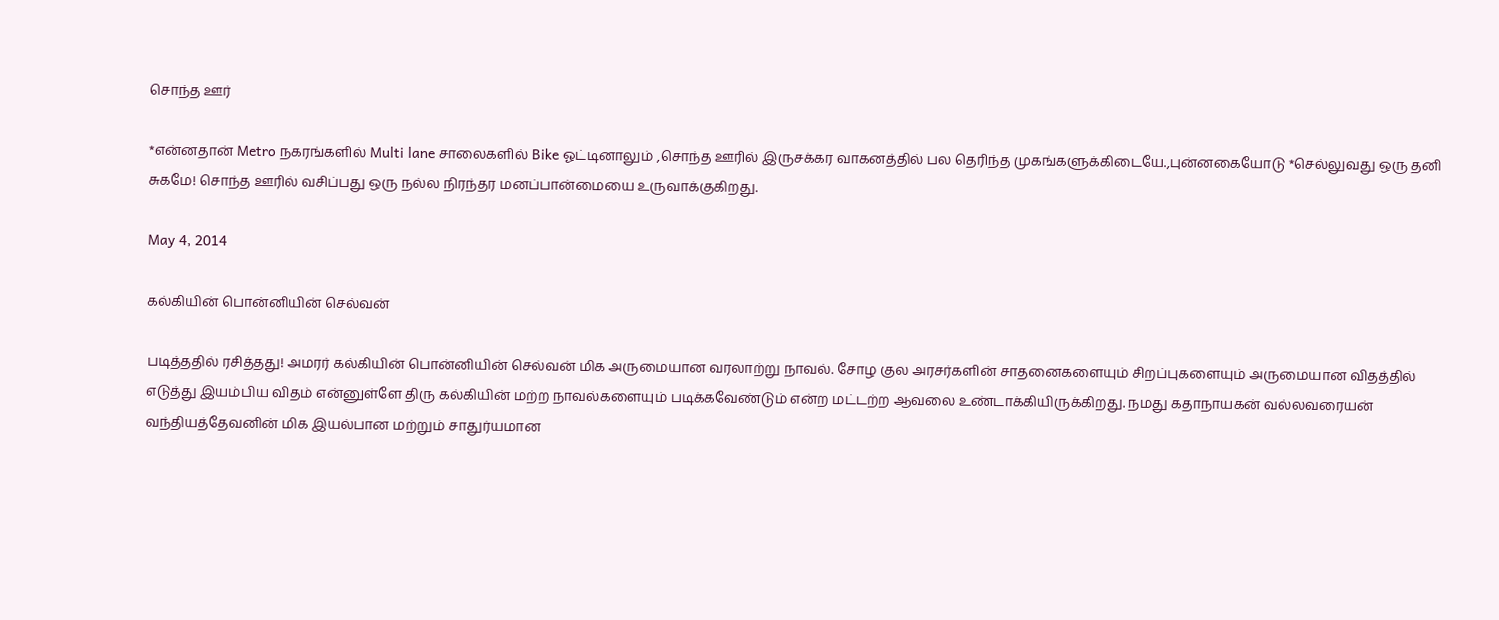சொந்த ஊர்

*என்னதான் Metro நகரங்களில் Multi lane சாலைகளில் Bike ஓட்டினாலும் ,சொந்த ஊரில் இருசக்கர வாகனத்தில் பல தெரிந்த முகங்களுக்கிடையே.,புன்னகையோடு *செல்லுவது ஒரு தனி சுகமே! சொந்த ஊரில் வசிப்பது ஒரு நல்ல நிரந்தர மனப்பான்மையை உருவாக்குகிறது.

May 4, 2014

கல்கியின் பொன்னியின் செல்வன்

படித்ததில் ரசித்தது! அமரர் கல்கியின் பொன்னியின் செல்வன் மிக அருமையான வரலாற்று நாவல். சோழ குல அரசர்களின் சாதனைகளையும் சிறப்புகளையும் அருமையான விதத்தில் எடுத்து இயம்பிய விதம் என்னுள்ளே திரு கல்கியின் மற்ற நாவல்களையும் படிக்கவேண்டும் என்ற மட்டற்ற ஆவலை உண்டாக்கியிருக்கிறது. நமது கதாநாயகன் வல்லவரையன் வந்தியத்தேவனின் மிக இயல்பான மற்றும் சாதுர்யமான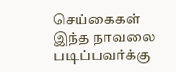செய்கைகள் இந்த நாவலை படிப்பவர்க்கு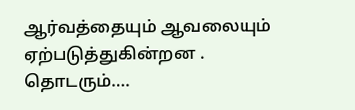ஆர்வத்தையும் ஆவலையும் ஏற்படுத்துகின்றன . தொடரும்….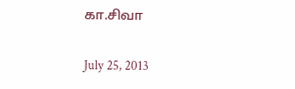கா.சிவா

July 25, 2013